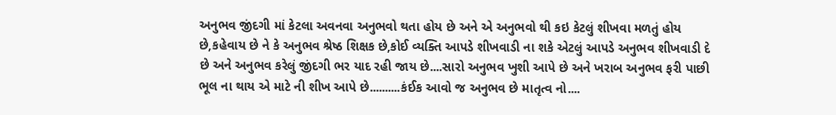અનુભવ જીંદગી માં કેટલા અવનવા અનુભવો થતા હોય છે અને એ અનુભવો થી કઇ કેટલું શીખવા મળતું હોય છે,કહેવાય છે ને કે અનુભવ શ્રેષ્ઠ શિક્ષક છે,કોઈ વ્યક્તિ આપડે શીખવાડી ના શકે એટલું આપડે અનુભવ શીખવાડી દે છે અને અનુભવ કરેલું જીંદગી ભર યાદ રહી જાય છે....સારો અનુભવ ખુશી આપે છે અને ખરાબ અનુભવ ફરી પાછી ભૂલ ના થાય એ માટે ની શીખ આપે છે..........કંઈક આવો જ અનુભવ છે માતૃત્વ નો....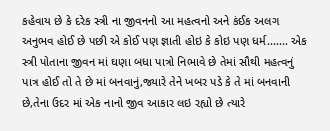કહેવાય છે કે દરેક સ્ત્રી ના જીવનનો આ મહત્વનો અને કંઈક અલગ અનુભવ હોઈ છે પછી એ કોઈ પણ જ્ઞાતી હોઇ કે કોઇ પણ ધર્મ....... એક સ્ત્રી પોતાના જીવન માં ઘણા બધા પાત્રો નિભાવે છે તેમાં સૌથી મહત્વનું પાત્ર હોઈ તો તે છે માં બનવાનું,જ્યારે તેને ખબર પડે કે તે માં બનવાની છે,તેના ઉદર માં એક નાનો જીવ આકાર લઇ રહ્યો છે ત્યારે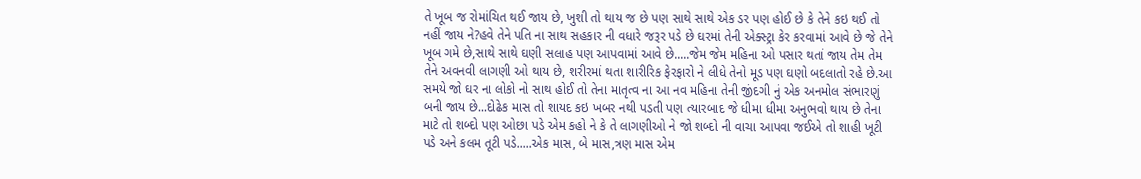તે ખૂબ જ રોમાંચિત થઈ જાય છે, ખુશી તો થાય જ છે પણ સાથે સાથે એક ડર પણ હોઈ છે કે તેને કઇ થઈ તો નહીં જાય ને?હવે તેને પતિ ના સાથ સહકાર ની વધારે જરૂર પડે છે ઘરમાં તેની એક્સ્ટ્રા કેર કરવામાં આવે છે જે તેને ખૂબ ગમે છે,સાથે સાથે ઘણી સલાહ પણ આપવામાં આવે છે.....જેમ જેમ મહિના ઓ પસાર થતાં જાય તેમ તેમ તેને અવનવી લાગણી ઓ થાય છે, શરીરમાં થતા શારીરિક ફેરફારો ને લીધે તેનો મૂડ પણ ઘણો બદલાતો રહે છે.આ સમયે જો ઘર ના લોકો નો સાથ હોઈ તો તેના માતૃત્વ ના આ નવ મહિના તેની જીંદગી નું એક અનમોલ સંભારણું બની જાય છે...દોઢેક માસ તો શાયદ કઇ ખબર નથી પડતી પણ ત્યારબાદ જે ધીમા ધીમા અનુભવો થાય છે તેના માટે તો શબ્દો પણ ઓછા પડે એમ કહો ને કે તે લાગણીઓ ને જો શબ્દો ની વાચા આપવા જઈએ તો શાહી ખૂટી પડે અને કલમ તૂટી પડે.....એક માસ, બે માસ,ત્રણ માસ એમ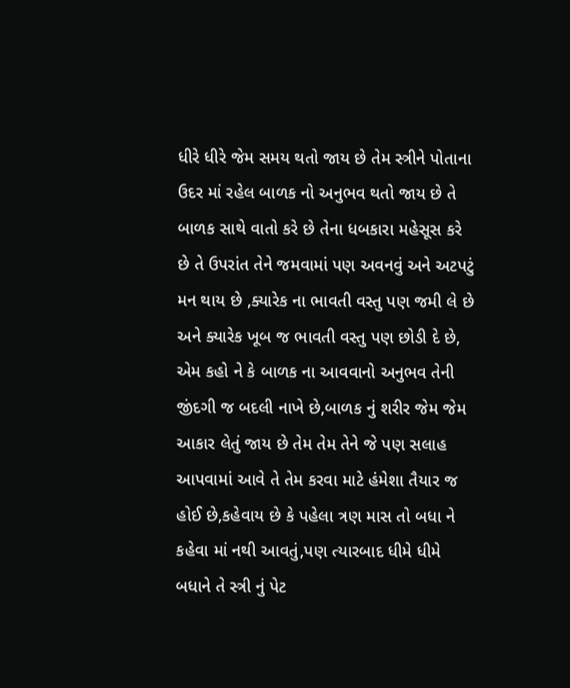ધીરે ધીરે જેમ સમય થતો જાય છે તેમ સ્ત્રીને પોતાના ઉદર માં રહેલ બાળક નો અનુભવ થતો જાય છે તે બાળક સાથે વાતો કરે છે તેના ધબકારા મહેસૂસ કરે છે તે ઉપરાંત તેને જમવામાં પણ અવનવું અને અટપટું મન થાય છે ,ક્યારેક ના ભાવતી વસ્તુ પણ જમી લે છે અને ક્યારેક ખૂબ જ ભાવતી વસ્તુ પણ છોડી દે છે, એમ કહો ને કે બાળક ના આવવાનો અનુભવ તેની જીંદગી જ બદલી નાખે છે,બાળક નું શરીર જેમ જેમ આકાર લેતું જાય છે તેમ તેમ તેને જે પણ સલાહ આપવામાં આવે તે તેમ કરવા માટે હંમેશા તૈયાર જ હોઈ છે,કહેવાય છે કે પહેલા ત્રણ માસ તો બધા ને કહેવા માં નથી આવતું,પણ ત્યારબાદ ધીમે ધીમે બધાને તે સ્ત્રી નું પેટ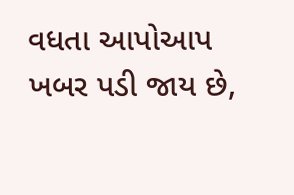વધતા આપોઆપ ખબર પડી જાય છે,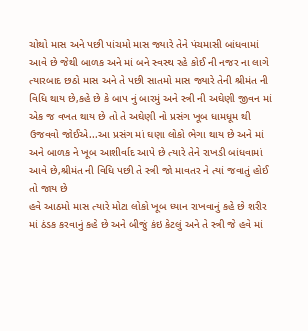ચોથો માસ અને પછી પાંચમો માસ જ્યારે તેને પંચમાસી બાંધવામાં આવે છે જેથી બાળક અને માં બને સ્વસ્થ રહે કોઈ ની નજર ના લાગે ત્યારબાદ છઠો માસ અને તે પછી સાતમો માસ જ્યારે તેની શ્રીમંત ની વિધિ થાય છે,કહે છે કે બાપ નું બારમું અને સ્ત્રી ની અઘેણી જીવન માં એક જ વખત થાય છે તો તે અઘેણી નો પ્રસંગ ખૂબ ધામધૂમ થી ઉજવવો જોઈએ...આ પ્રસંગ માં ઘણા લોકો ભેગા થાય છે અને માં અને બાળક ને ખૂબ આશીર્વાદ આપે છે ત્યારે તેને રાખડી બાંધવામાં આવે છે,શ્રીમંત ની વિધિ પછી તે સ્ત્રી જો માવતર ને ત્યાં જવાતું હોઈ તો જાય છે
હવે આઠમો માસ ત્યારે મોટા લોકો ખૂબ ધ્યાન રાખવાનું કહે છે શરીર માં ઠંડક કરવાનું કહે છે અને બીજું કંઇ કેટલું અને તે સ્ત્રી જે હવે માં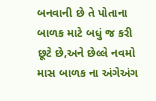બનવાની છે તે પોતાના બાળક માટે બધું જ કરી છૂટે છે,અને છેલ્લે નવમો માસ બાળક ના અંગેઅંગ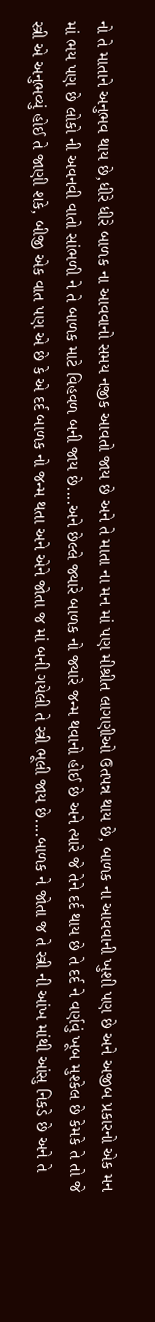નો તે માતાને અનુભવ થાય છે,ધીરે ધીરે બાળક ના આવવાનો સમય નજીક આવતો જાય છે અને તે માતા ના મન માં પણ મીશ્રીત લાગણીઓ ઉતપન્ન થાય છે, બાળક ના આવવાની ખુશી પણ છે અને અજીબ પ્રકારનો એક મન માં ભય પણ છે લોકો ની અવનવી વાતો સાંભળી ને તે બાળક માટે વિહવળ બની જાય છે....અને છેલ્લે જ્યારે બાળક નો જ્યારે જન્મ થવાનો હોઈ છે અને ત્યારે જે તેને દર્દ થાય છે તે દર્દ ને વર્ણવું ખૂબ મુશ્કેલ છે કેમકે તે તો જે સ્ત્રી એ અનુભવ્યું હોઈ તે જાણી શકે, બીજી એક વાત પણ એ છે કે એ દર્દ બાળક નો જન્મ થતા અને એને જોતા જ માં બની ગયેલી તે સ્ત્રી ભૂલી જાય છે....બાળક ને જોતા જ તે સ્ત્રી ની આંખ માંથી આંસુ નિકડે છે અને તે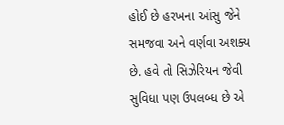હોઈ છે હરખના આંસુ જેને સમજવા અને વર્ણવા અશક્ય છે. હવે તો સિઝેરિયન જેવી સુવિધા પણ ઉપલબ્ધ છે એ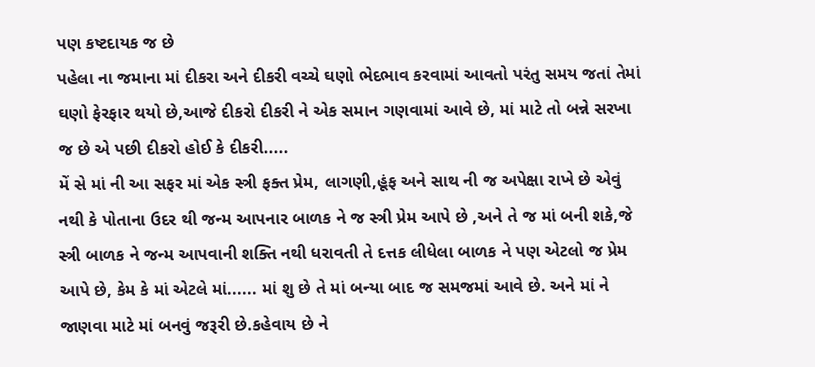પણ કષ્ટદાયક જ છે
પહેલા ના જમાના માં દીકરા અને દીકરી વચ્ચે ઘણો ભેદભાવ કરવામાં આવતો પરંતુ સમય જતાં તેમાં ઘણો ફેરફાર થયો છે,આજે દીકરો દીકરી ને એક સમાન ગણવામાં આવે છે, માં માટે તો બન્ને સરખા જ છે એ પછી દીકરો હોઈ કે દીકરી.....
મેં સે માં ની આ સફર માં એક સ્ત્રી ફક્ત પ્રેમ, લાગણી,હૂંફ અને સાથ ની જ અપેક્ષા રાખે છે એવું નથી કે પોતાના ઉદર થી જન્મ આપનાર બાળક ને જ સ્ત્રી પ્રેમ આપે છે ,અને તે જ માં બની શકે,જે સ્ત્રી બાળક ને જન્મ આપવાની શક્તિ નથી ધરાવતી તે દત્તક લીધેલા બાળક ને પણ એટલો જ પ્રેમ આપે છે, કેમ કે માં એટલે માં...... માં શુ છે તે માં બન્યા બાદ જ સમજમાં આવે છે. અને માં ને જાણવા માટે માં બનવું જરૂરી છે.કહેવાય છે ને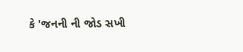કે 'જનની ની જોડ સખી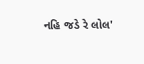નહિ જડે રે લોલ'